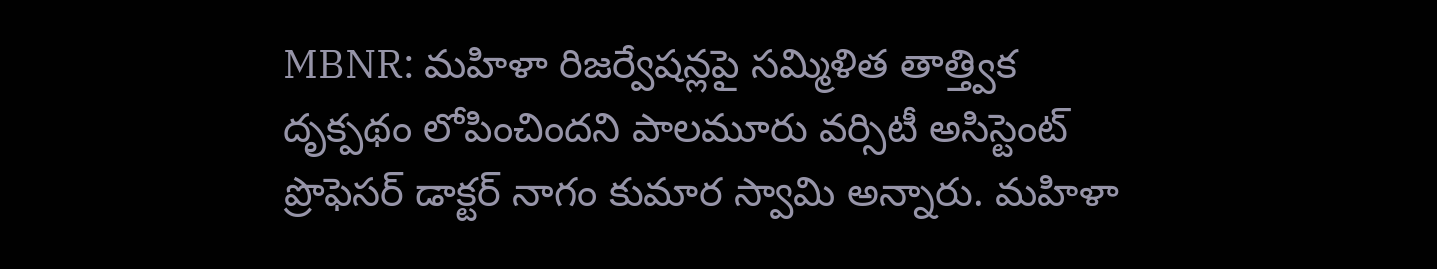MBNR: మహిళా రిజర్వేషన్లపై సమ్మిళిత తాత్త్విక దృక్పథం లోపించిందని పాలమూరు వర్సిటీ అసిస్టెంట్ ప్రొఫెసర్ డాక్టర్ నాగం కుమార స్వామి అన్నారు. మహిళా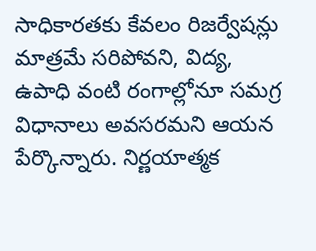సాధికారతకు కేవలం రిజర్వేషన్లు మాత్రమే సరిపోవని, విద్య, ఉపాధి వంటి రంగాల్లోనూ సమగ్ర విధానాలు అవసరమని ఆయన పేర్కొన్నారు. నిర్ణయాత్మక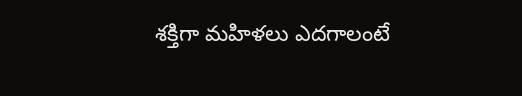శక్తిగా మహిళలు ఎదగాలంటే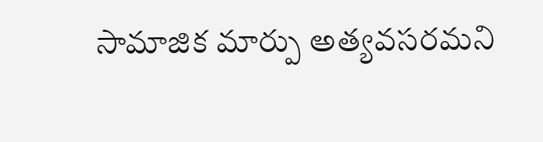సామాజిక మార్పు అత్యవసరమని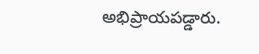అభిప్రాయపడ్డారు.